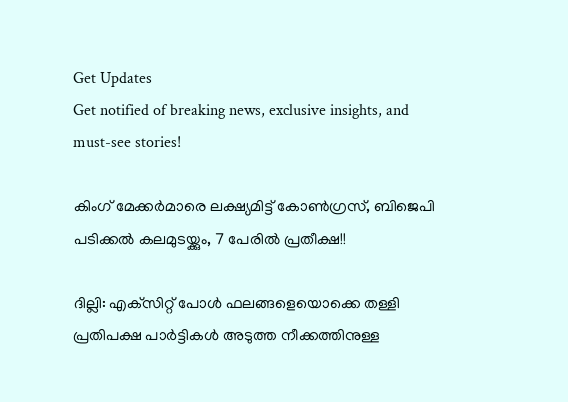Get Updates
Get notified of breaking news, exclusive insights, and must-see stories!

കിംഗ് മേക്കര്‍മാരെ ലക്ഷ്യമിട്ട് കോണ്‍ഗ്രസ്, ബിജെപി പടിക്കല്‍ കലമുടയ്ക്കും, 7 പേരില്‍ പ്രതീക്ഷ!!

ദില്ലി: എക്‌സിറ്റ് പോള്‍ ഫലങ്ങളെയൊക്കെ തള്ളി പ്രതിപക്ഷ പാര്‍ട്ടികള്‍ അടുത്ത നീക്കത്തിനുള്ള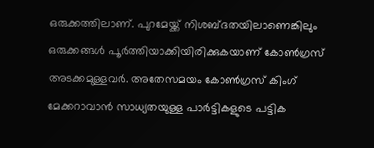ഒരുക്കത്തിലാണ്. പുറമേയ്ക്ക് നിശബ്ദതയിലാണെങ്കിലും ഒരുക്കങ്ങള്‍ പൂര്‍ത്തിയാക്കിയിരിക്കുകയാണ് കോണ്‍ഗ്രസ് അടക്കമുള്ളവര്‍. അതേസമയം കോണ്‍ഗ്രസ് കിംഗ് മേക്കറാവാന്‍ സാധ്യതയുള്ള പാര്‍ട്ടികളുടെ പട്ടിക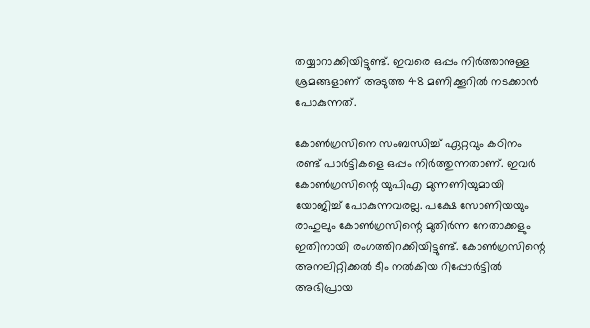തയ്യാറാക്കിയിട്ടുണ്ട്. ഇവരെ ഒപ്പം നിര്‍ത്താനുള്ള ശ്രമങ്ങളാണ് അടുത്ത 48 മണിക്കൂറില്‍ നടക്കാന്‍ പോകുന്നത്.

കോണ്‍ഗ്രസിനെ സംബന്ധിച്ച് ഏറ്റവും കഠിനം രണ്ട് പാര്‍ട്ടികളെ ഒപ്പം നിര്‍ത്തുന്നതാണ്. ഇവര്‍ കോണ്‍ഗ്രസിന്റെ യുപിഎ മുന്നണിയുമായി യോജിച്ച് പോകുന്നവരല്ല. പക്ഷേ സോണിയയും രാഹുലും കോണ്‍ഗ്രസിന്റെ മുതിര്‍ന്ന നേതാക്കളും ഇതിനായി രംഗത്തിറക്കിയിട്ടുണ്ട്. കോണ്‍ഗ്രസിന്റെ അനലിറ്റിക്കല്‍ ടീം നല്‍കിയ റിപ്പോര്‍ട്ടില്‍ അഭിപ്രായ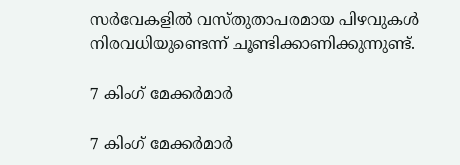സര്‍വേകളില്‍ വസ്തുതാപരമായ പിഴവുകള്‍ നിരവധിയുണ്ടെന്ന് ചൂണ്ടിക്കാണിക്കുന്നുണ്ട്.

7 കിംഗ് മേക്കര്‍മാര്‍

7 കിംഗ് മേക്കര്‍മാര്‍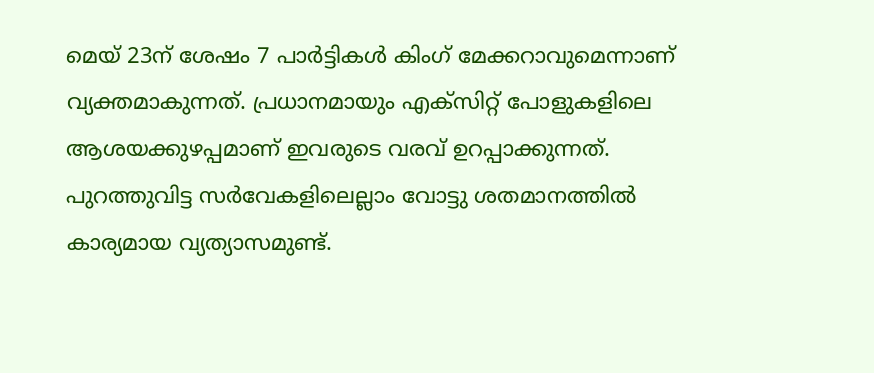മെയ് 23ന് ശേഷം 7 പാര്‍ട്ടികള്‍ കിംഗ് മേക്കറാവുമെന്നാണ് വ്യക്തമാകുന്നത്. പ്രധാനമായും എക്‌സിറ്റ് പോളുകളിലെ ആശയക്കുഴപ്പമാണ് ഇവരുടെ വരവ് ഉറപ്പാക്കുന്നത്. പുറത്തുവിട്ട സര്‍വേകളിലെല്ലാം വോട്ടു ശതമാനത്തില്‍ കാര്യമായ വ്യത്യാസമുണ്ട്.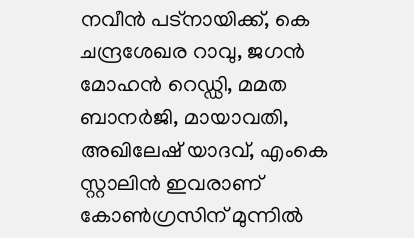നവീന്‍ പട്‌നായിക്ക്, കെ ചന്ദ്രശേഖര റാവു, ജഗന്‍ മോഹന്‍ റെഡ്ഡി, മമത ബാനര്‍ജി, മായാവതി, അഖിലേഷ് യാദവ്, എംകെ സ്റ്റാലിന്‍ ഇവരാണ് കോണ്‍ഗ്രസിന് മുന്നില്‍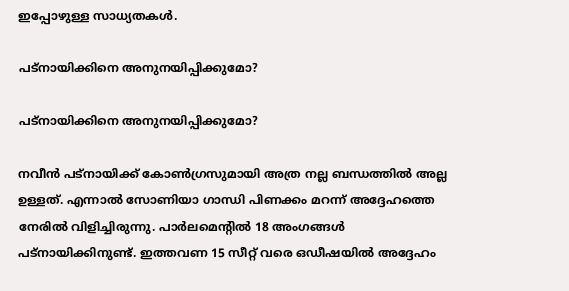ഇപ്പോഴുള്ള സാധ്യതകള്‍.

പട്‌നായിക്കിനെ അനുനയിപ്പിക്കുമോ?

പട്‌നായിക്കിനെ അനുനയിപ്പിക്കുമോ?

നവീന്‍ പട്‌നായിക്ക് കോണ്‍ഗ്രസുമായി അത്ര നല്ല ബന്ധത്തില്‍ അല്ല ഉള്ളത്. എന്നാല്‍ സോണിയാ ഗാന്ധി പിണക്കം മറന്ന് അദ്ദേഹത്തെ നേരില്‍ വിളിച്ചിരുന്നു. പാര്‍ലമെന്റില്‍ 18 അംഗങ്ങള്‍ പട്‌നായിക്കിനുണ്ട്. ഇത്തവണ 15 സീറ്റ് വരെ ഒഡീഷയില്‍ അദ്ദേഹം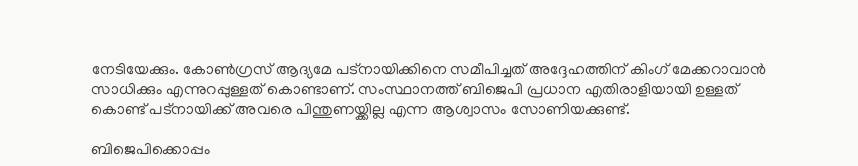നേടിയേക്കും. കോണ്‍ഗ്രസ് ആദ്യമേ പട്‌നായിക്കിനെ സമീപിച്ചത് അദ്ദേഹത്തിന് കിംഗ് മേക്കറാവാന്‍ സാധിക്കും എന്നുറപ്പുള്ളത് കൊണ്ടാണ്. സംസ്ഥാനത്ത് ബിജെപി പ്രധാന എതിരാളിയായി ഉള്ളത് കൊണ്ട് പട്‌നായിക്ക് അവരെ പിന്തുണയ്ക്കില്ല എന്ന ആശ്വാസം സോണിയക്കുണ്ട്.

ബിജെപിക്കൊപ്പം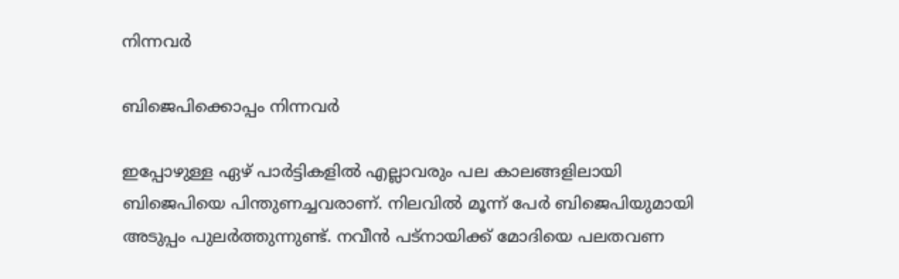നിന്നവര്‍

ബിജെപിക്കൊപ്പം നിന്നവര്‍

ഇപ്പോഴുള്ള ഏഴ് പാര്‍ട്ടികളില്‍ എല്ലാവരും പല കാലങ്ങളിലായി ബിജെപിയെ പിന്തുണച്ചവരാണ്. നിലവില്‍ മൂന്ന് പേര്‍ ബിജെപിയുമായി അടുപ്പം പുലര്‍ത്തുന്നുണ്ട്. നവീന്‍ പട്‌നായിക്ക് മോദിയെ പലതവണ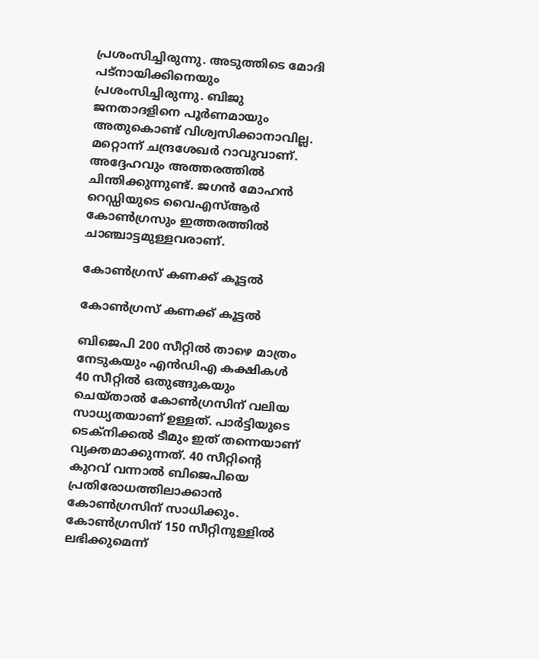പ്രശംസിച്ചിരുന്നു. അടുത്തിടെ മോദി പട്‌നായിക്കിനെയും പ്രശംസിച്ചിരുന്നു. ബിജു ജനതാദളിനെ പൂര്‍ണമായും അതുകൊണ്ട് വിശ്വസിക്കാനാവില്ല. മറ്റൊന്ന് ചന്ദ്രശേഖര്‍ റാവുവാണ്. അദ്ദേഹവും അത്തരത്തില്‍ ചിന്തിക്കുന്നുണ്ട്. ജഗന്‍ മോഹന്‍ റെഡ്ഡിയുടെ വൈഎസ്ആര്‍ കോണ്‍ഗ്രസും ഇത്തരത്തില്‍ ചാഞ്ചാട്ടമുള്ളവരാണ്.

കോണ്‍ഗ്രസ് കണക്ക് കൂട്ടല്‍

കോണ്‍ഗ്രസ് കണക്ക് കൂട്ടല്‍

ബിജെപി 200 സീറ്റില്‍ താഴെ മാത്രം നേടുകയും എന്‍ഡിഎ കക്ഷികള്‍ 40 സീറ്റില്‍ ഒതുങ്ങുകയും ചെയ്താല്‍ കോണ്‍ഗ്രസിന് വലിയ സാധ്യതയാണ് ഉള്ളത്. പാര്‍ട്ടിയുടെ ടെക്‌നിക്കല്‍ ടീമും ഇത് തന്നെയാണ് വ്യക്തമാക്കുന്നത്. 40 സീറ്റിന്റെ കുറവ് വന്നാല്‍ ബിജെപിയെ പ്രതിരോധത്തിലാക്കാന്‍ കോണ്‍ഗ്രസിന് സാധിക്കും. കോണ്‍ഗ്രസിന് 150 സീറ്റിനുള്ളില്‍ ലഭിക്കുമെന്ന്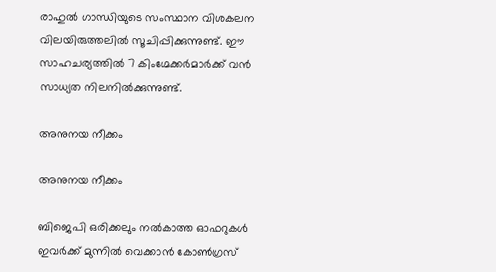രാഹുല്‍ ഗാന്ധിയുടെ സംസ്ഥാന വിശകലന വിലയിരുത്തലില്‍ സൂചിപ്പിക്കുന്നുണ്ട്. ഈ സാഹചര്യത്തില്‍ 7 കിംഗ്മേക്കര്‍മാര്‍ക്ക് വന്‍ സാധ്യത നിലനില്‍ക്കുന്നുണ്ട്.

അനുനയ നീക്കം

അനുനയ നീക്കം

ബിജെപി ഒരിക്കലും നല്‍കാത്ത ഓഫറുകള്‍ ഇവര്‍ക്ക് മുന്നില്‍ വെക്കാന്‍ കോണ്‍ഗ്രസ്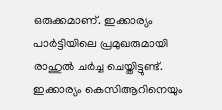ഒരുക്കമാണ്. ഇക്കാര്യം പാര്‍ട്ടിയിലെ പ്രമുഖരുമായി രാഹുല്‍ ചര്‍ച്ച ചെയ്തിട്ടുണ്ട്. ഇക്കാര്യം കെസിആറിനെയും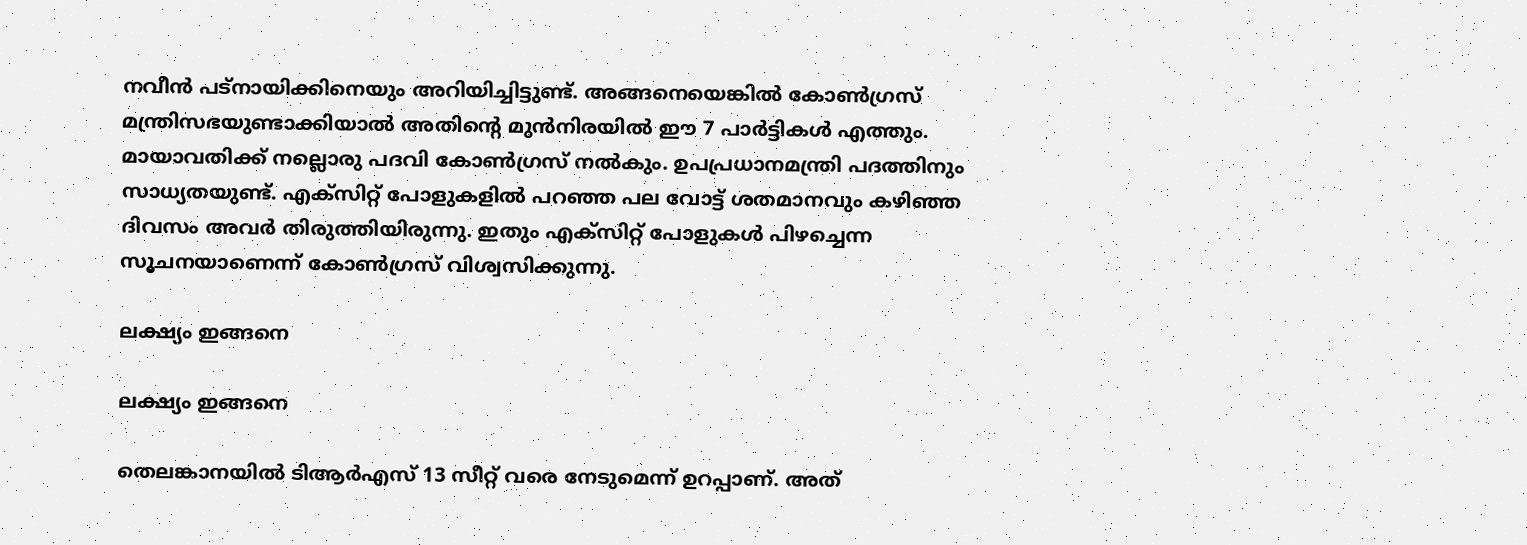നവീന്‍ പട്‌നായിക്കിനെയും അറിയിച്ചിട്ടുണ്ട്. അങ്ങനെയെങ്കില്‍ കോണ്‍ഗ്രസ് മന്ത്രിസഭയുണ്ടാക്കിയാല്‍ അതിന്റെ മുന്‍നിരയില്‍ ഈ 7 പാര്‍ട്ടികള്‍ എത്തും. മായാവതിക്ക് നല്ലൊരു പദവി കോണ്‍ഗ്രസ് നല്‍കും. ഉപപ്രധാനമന്ത്രി പദത്തിനും സാധ്യതയുണ്ട്. എക്‌സിറ്റ് പോളുകളില്‍ പറഞ്ഞ പല വോട്ട് ശതമാനവും കഴിഞ്ഞ ദിവസം അവര്‍ തിരുത്തിയിരുന്നു. ഇതും എക്‌സിറ്റ് പോളുകള്‍ പിഴച്ചെന്ന സൂചനയാണെന്ന് കോണ്‍ഗ്രസ് വിശ്വസിക്കുന്നു.

ലക്ഷ്യം ഇങ്ങനെ

ലക്ഷ്യം ഇങ്ങനെ

തെലങ്കാനയില്‍ ടിആര്‍എസ് 13 സീറ്റ് വരെ നേടുമെന്ന് ഉറപ്പാണ്. അത്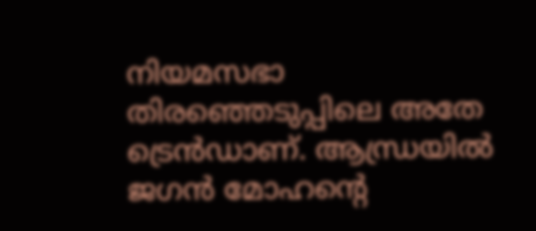നിയമസഭാ തിരഞ്ഞെടുപ്പിലെ അതേ ട്രെന്‍ഡാണ്. ആന്ധ്രയില്‍ ജഗന്‍ മോഹന്റെ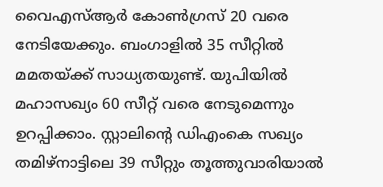വൈഎസ്ആര്‍ കോണ്‍ഗ്രസ് 20 വരെ നേടിയേക്കും. ബംഗാളില്‍ 35 സീറ്റില്‍ മമതയ്ക്ക് സാധ്യതയുണ്ട്. യുപിയില്‍ മഹാസഖ്യം 60 സീറ്റ് വരെ നേടുമെന്നും ഉറപ്പിക്കാം. സ്റ്റാലിന്റെ ഡിഎംകെ സഖ്യം തമിഴ്‌നാട്ടിലെ 39 സീറ്റും തൂത്തുവാരിയാല്‍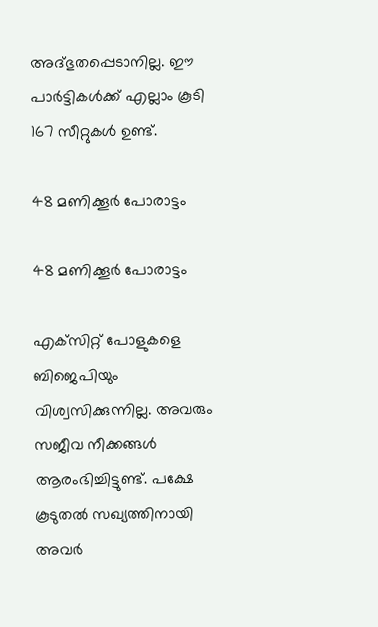അദ്ഭുതപ്പെടാനില്ല. ഈ പാര്‍ട്ടികള്‍ക്ക് എല്ലാം കൂടി 167 സീറ്റുകള്‍ ഉണ്ട്.

48 മണിക്കൂര്‍ പോരാട്ടം

48 മണിക്കൂര്‍ പോരാട്ടം

എക്‌സിറ്റ് പോളുകളെ ബിജെപിയും വിശ്വസിക്കുന്നില്ല. അവരും സജീവ നീക്കങ്ങള്‍ ആരംഭിച്ചിട്ടുണ്ട്. പക്ഷേ കൂടുതല്‍ സഖ്യത്തിനായി അവര്‍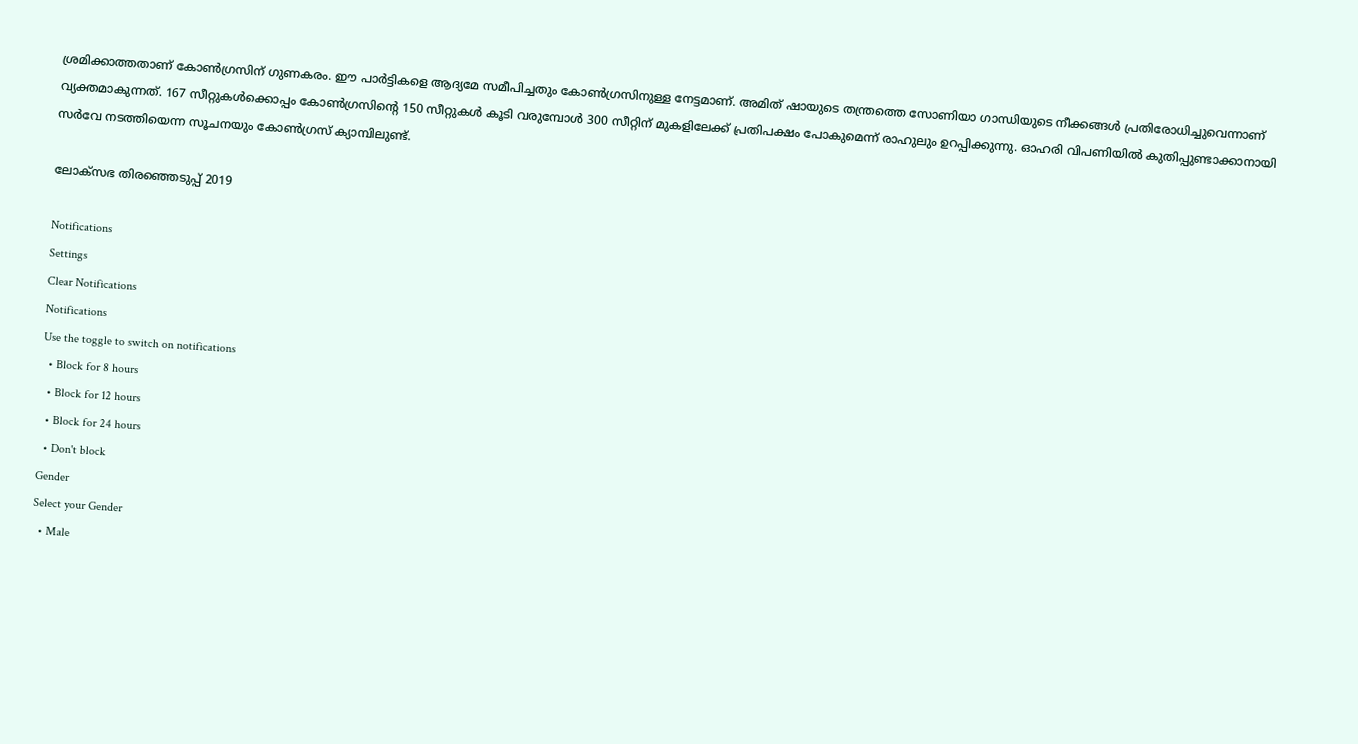ശ്രമിക്കാത്തതാണ് കോണ്‍ഗ്രസിന് ഗുണകരം. ഈ പാര്‍ട്ടികളെ ആദ്യമേ സമീപിച്ചതും കോണ്‍ഗ്രസിനുള്ള നേട്ടമാണ്. അമിത് ഷായുടെ തന്ത്രത്തെ സോണിയാ ഗാന്ധിയുടെ നീക്കങ്ങള്‍ പ്രതിരോധിച്ചുവെന്നാണ് വ്യക്തമാകുന്നത്. 167 സീറ്റുകള്‍ക്കൊപ്പം കോണ്‍ഗ്രസിന്റെ 150 സീറ്റുകള്‍ കൂടി വരുമ്പോള്‍ 300 സീറ്റിന് മുകളിലേക്ക് പ്രതിപക്ഷം പോകുമെന്ന് രാഹുലും ഉറപ്പിക്കുന്നു. ഓഹരി വിപണിയില്‍ കുതിപ്പുണ്ടാക്കാനായി സര്‍വേ നടത്തിയെന്ന സൂചനയും കോണ്‍ഗ്രസ് ക്യാമ്പിലുണ്ട്.

ലോക്സഭ തിരഞ്ഞെടുപ്പ് 2019

Notifications
Settings
Clear Notifications
Notifications
Use the toggle to switch on notifications
  • Block for 8 hours
  • Block for 12 hours
  • Block for 24 hours
  • Don't block
Gender
Select your Gender
  • Male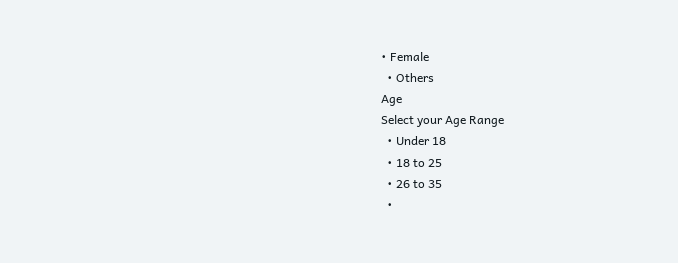• Female
  • Others
Age
Select your Age Range
  • Under 18
  • 18 to 25
  • 26 to 35
  •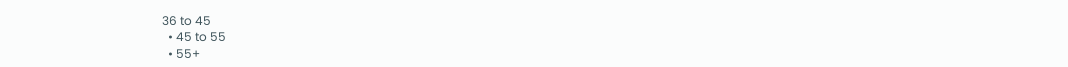36 to 45
  • 45 to 55
  • 55+